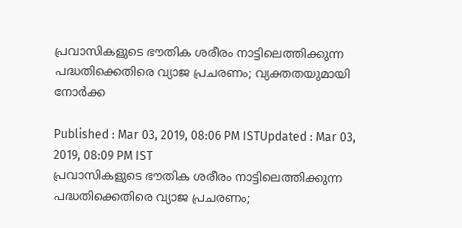പ്രവാസികളുടെ ഭൗതിക ശരീരം നാട്ടിലെത്തിക്കുന്ന പദ്ധതിക്കെതിരെ വ്യാജ പ്രചരണം; വ്യക്തതയുമായി നോർക്ക

Published : Mar 03, 2019, 08:06 PM ISTUpdated : Mar 03, 2019, 08:09 PM IST
പ്രവാസികളുടെ ഭൗതിക ശരീരം നാട്ടിലെത്തിക്കുന്ന പദ്ധതിക്കെതിരെ വ്യാജ പ്രചരണം;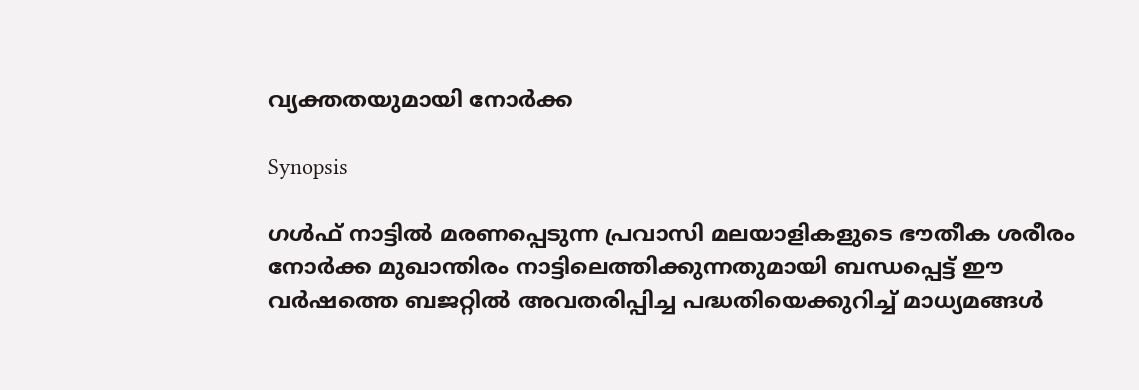വ്യക്തതയുമായി നോർക്ക

Synopsis

ഗൾഫ് നാട്ടിൽ മരണപ്പെടുന്ന പ്രവാസി മലയാളികളുടെ ഭൗതീക ശരീരം നോർക്ക മുഖാന്തിരം നാട്ടിലെത്തിക്കുന്നതുമായി ബന്ധപ്പെട്ട് ഈ വര്‍ഷത്തെ ബജറ്റിൽ അവതരിപ്പിച്ച പദ്ധതിയെക്കുറിച്ച് മാധ്യമങ്ങൾ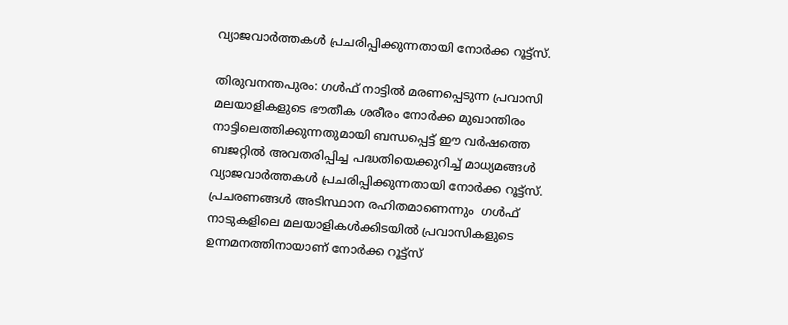വ്യാജവാർത്തകൾ പ്രചരിപ്പിക്കുന്നതായി നോര്‍ക്ക റൂട്ട്സ്.

തിരുവനന്തപുരം: ഗൾഫ് നാട്ടിൽ മരണപ്പെടുന്ന പ്രവാസി മലയാളികളുടെ ഭൗതീക ശരീരം നോർക്ക മുഖാന്തിരം നാട്ടിലെത്തിക്കുന്നതുമായി ബന്ധപ്പെട്ട് ഈ വര്‍ഷത്തെ ബജറ്റിൽ അവതരിപ്പിച്ച പദ്ധതിയെക്കുറിച്ച് മാധ്യമങ്ങൾ വ്യാജവാർത്തകൾ പ്രചരിപ്പിക്കുന്നതായി നോര്‍ക്ക റൂട്ട്സ്.  പ്രചരണങ്ങള്‍ അടിസ്ഥാന രഹിതമാണെന്നും  ഗൾഫ് നാടുകളിലെ മലയാളികൾക്കിടയിൽ പ്രവാസികളുടെ ഉന്നമനത്തിനായാണ് നോർക്ക റൂട്ട്സ്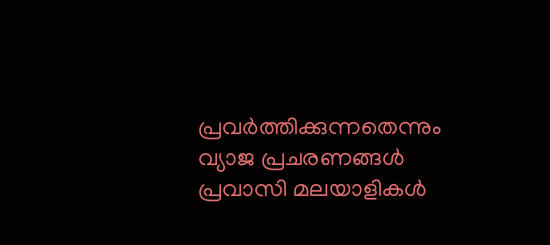പ്രവര്‍ത്തിക്കുന്നതെന്നും വ്യാജ പ്രചരണങ്ങൾ പ്രവാസി മലയാളികൾ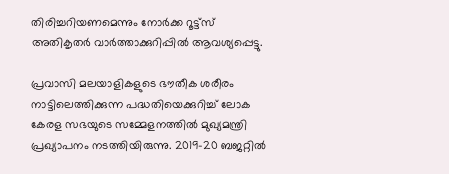തിരിച്ചറിയണമെന്നും നോർക്ക റൂട്ട്സ് അതികൃതർ വാര്‍ത്താക്കുറിപ്പില്‍ ആവശ്യപ്പെട്ടു.

പ്രവാസി മലയാളികളുടെ ഭൗതീക ശരീരം നാട്ടിലെത്തിക്കുന്ന പദ്ധതിയെക്കുറിച്ച് ലോക കേരള സഭയുടെ സമ്മേളനത്തിൽ മുഖ്യമന്ത്രി പ്രഖ്യാപനം നടത്തിയിരുന്നു. 2019-20 ബജറ്റിൽ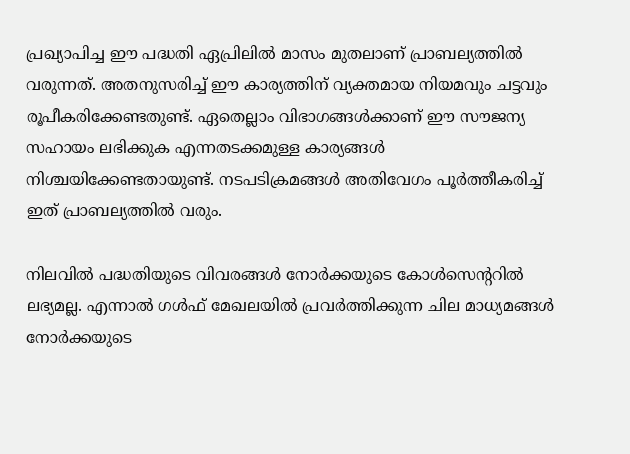പ്രഖ്യാപിച്ച ഈ പദ്ധതി ഏപ്രിലിൽ മാസം മുതലാണ് പ്രാബല്യത്തിൽ വരുന്നത്. അതനുസരിച്ച് ഈ കാര്യത്തിന് വ്യക്തമായ നിയമവും ചട്ടവും രൂപീകരിക്കേണ്ടതുണ്ട്. ഏതെല്ലാം വിഭാഗങ്ങൾക്കാണ് ഈ സൗജന്യ സഹായം ലഭിക്കുക എന്നതടക്കമുള്ള കാര്യങ്ങൾ നിശ്ചയിക്കേണ്ടതായുണ്ട്. നടപടിക്രമങ്ങൾ അതിവേഗം പൂർത്തീകരിച്ച് ഇത് പ്രാബല്യത്തിൽ വരും.

നിലവില്‍ പദ്ധതിയുടെ വിവരങ്ങൾ നോർക്കയുടെ കോൾസെന്ററിൽ ലഭ്യമല്ല. എന്നാല്‍ ഗൾഫ് മേഖലയിൽ പ്രവർത്തിക്കുന്ന ചില മാധ്യമങ്ങൾ നോർക്കയുടെ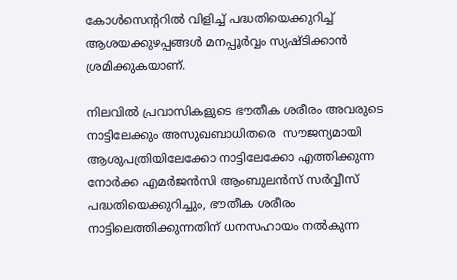കോൾസെന്ററിൽ വിളിച്ച് പദ്ധതിയെക്കുറിച്ച് ആശയക്കുഴപ്പങ്ങൾ മനപ്പൂർവ്വം സ്യഷ്ടിക്കാൻ ശ്രമിക്കുകയാണ്.

നിലവിൽ പ്രവാസികളുടെ ഭൗതീക ശരീരം അവരുടെ നാട്ടിലേക്കും അസുഖബാധിതരെ  സൗജന്യമായി ആശുപത്രിയിലേക്കോ നാട്ടിലേക്കോ എത്തിക്കുന്ന  നോർക്ക എമർജൻസി ആംബുലൻസ് സർവ്വീസ് പദ്ധതിയെക്കുറിച്ചും, ഭൗതീക ശരീരം നാട്ടിലെത്തിക്കുന്നതിന് ധനസഹായം നൽകുന്ന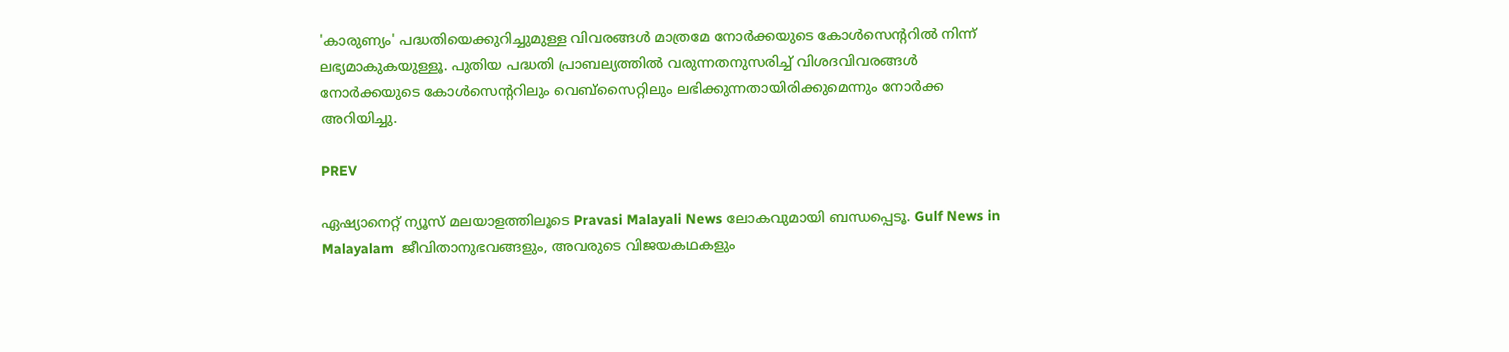'കാരുണ്യം' പദ്ധതിയെക്കുറിച്ചുമുള്ള വിവരങ്ങൾ മാത്രമേ നോർക്കയുടെ കോൾസെന്ററിൽ നിന്ന് ലഭ്യമാകുകയുള്ളൂ. പുതിയ പദ്ധതി പ്രാബല്യത്തിൽ വരുന്നതനുസരിച്ച് വിശദവിവരങ്ങൾ നോർക്കയുടെ കോൾസെന്ററിലും വെബ്സൈറ്റിലും ലഭിക്കുന്നതായിരിക്കുമെന്നും നോര്‍ക്ക അറിയിച്ചു.

PREV

ഏഷ്യാനെറ്റ് ന്യൂസ് മലയാളത്തിലൂടെ Pravasi Malayali News ലോകവുമായി ബന്ധപ്പെടൂ. Gulf News in Malayalam  ജീവിതാനുഭവങ്ങളും, അവരുടെ വിജയകഥകളും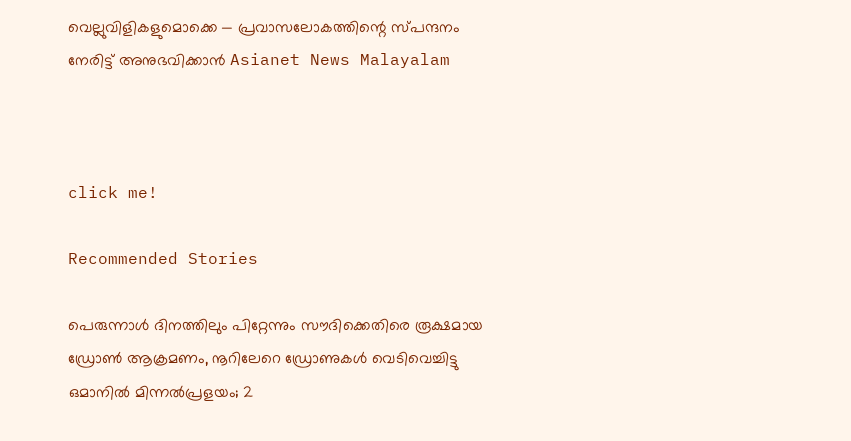വെല്ലുവിളികളുമൊക്കെ — പ്രവാസലോകത്തിന്റെ സ്പന്ദനം നേരിട്ട് അനുഭവിക്കാൻ Asianet News Malayalam



click me!

Recommended Stories

പെരുന്നാൾ ദിനത്തിലും പിറ്റേന്നും സൗദിക്കെതിരെ രൂക്ഷമായ ഡ്രോൺ ആക്രമണം, നൂറിലേറെ ഡ്രോണുകൾ വെടിവെച്ചിട്ടു
ഒമാനിൽ മിന്നൽപ്രളയം; 2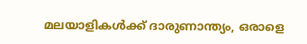മലയാളികൾക്ക് ദാരുണാന്ത്യം, ഒരാളെ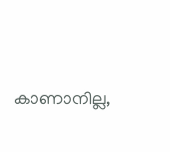കാണാനില്ല,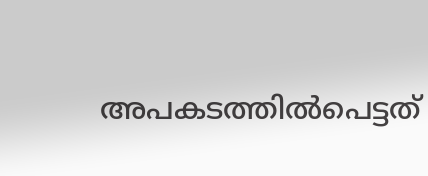അപകടത്തിൽപെട്ടത്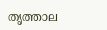തൃത്താല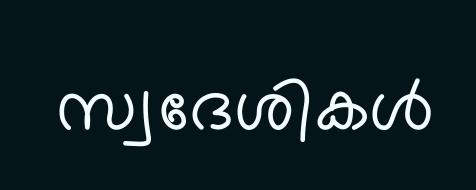സ്വദേശികൾ